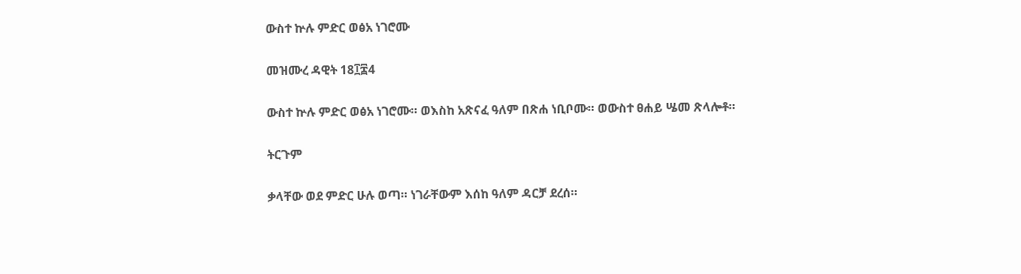ውስተ ኵሉ ምድር ወፅአ ነገሮሙ

መዝሙረ ዳዊት 18፲፰4

ውስተ ኵሉ ምድር ወፅአ ነገሮሙ። ወእስከ አጽናፈ ዓለም በጽሐ ነቢቦሙ። ወውስተ ፀሐይ ሤመ ጽላሎቶ።

ትርጉም

ቃላቸው ወደ ምድር ሁሉ ወጣ። ነገራቸውም እሰከ ዓለም ዳርቻ ደረሰ።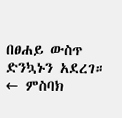በፀሐይ ውስጥ ድንኳኑን አደረገ።
← ምስባክ